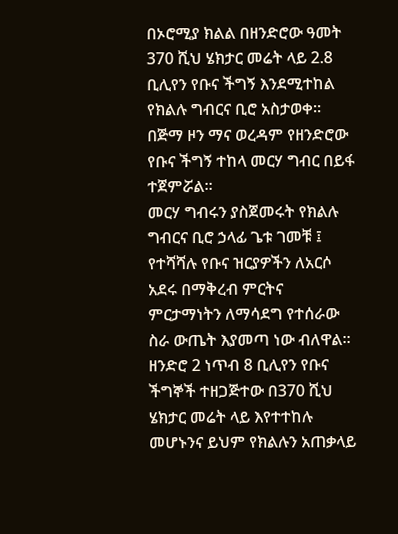በኦሮሚያ ክልል በዘንድሮው ዓመት 370 ሺህ ሄክታር መሬት ላይ 2.8 ቢሊየን የቡና ችግኝ እንደሚተከል የክልሉ ግብርና ቢሮ አስታወቀ።
በጅማ ዞን ማና ወረዳም የዘንድሮው የቡና ችግኝ ተከላ መርሃ ግብር በይፋ ተጀምሯል።
መርሃ ግብሩን ያስጀመሩት የክልሉ ግብርና ቢሮ ኃላፊ ጌቱ ገመቹ ፤ የተሻሻሉ የቡና ዝርያዎችን ለአርሶ አደሩ በማቅረብ ምርትና ምርታማነትን ለማሳደግ የተሰራው ስራ ውጤት እያመጣ ነው ብለዋል።
ዘንድሮ 2 ነጥብ 8 ቢሊየን የቡና ችግኞች ተዘጋጅተው በ370 ሺህ ሄክታር መሬት ላይ እየተተከሉ መሆኑንና ይህም የክልሉን አጠቃላይ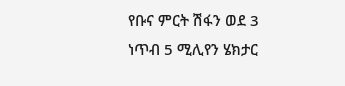የቡና ምርት ሽፋን ወደ 3 ነጥብ 5 ሚሊየን ሄክታር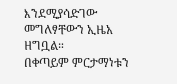እንደሚያሳድገው መግለፃቸውን ኢዜአ ዘግቧል።
በቀጣይም ምርታማነቱን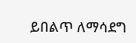ይበልጥ ለማሳደግ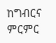ከግብርና ምርምር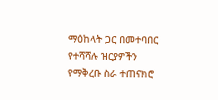ማዕከላት ጋር በመተባበር የተሻሻሉ ዝርያዎችን የማቅረቡ ስራ ተጠናክሮ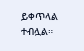ይቀጥላል ተብሏል።